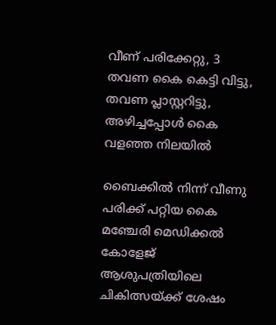വീണ് പരിക്കേറ്റു, 3 തവണ കൈ കെട്ടി വിട്ടു, തവണ പ്ലാസ്റ്ററിട്ടു, അഴിച്ചപ്പോൾ കൈ വളഞ്ഞ നിലയിൽ

ബൈക്കിൽ നിന്ന് വീണു പരിക്ക് പറ്റിയ കൈ മഞ്ചേരി മെഡിക്കൽ കോളേജ് ആശുപത്രിയിലെ ചികിത്സയ്ക്ക് ശേഷം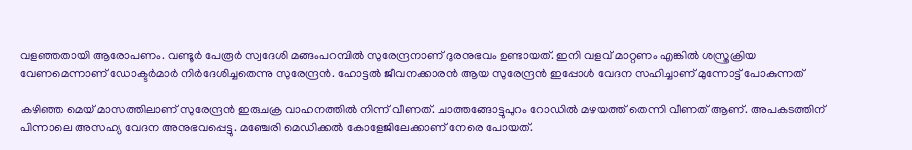വളഞ്ഞതായി ആരോപണം. വണ്ടൂർ പേരൂർ സ്വദേശി മങ്ങംപറമ്പിൽ സുരേന്ദ്രനാണ് ദുരനുഭവം ഉണ്ടായത്. ഇനി വളവ് മാറ്റണം എങ്കിൽ ശസ്ത്രക്രിയ വേണമെന്നാണ് ഡോക്ടർമാർ നിർദേശിച്ചതെന്നു സുരേന്ദ്രൻ. ഹോട്ടൽ ജീവനക്കാരൻ ആയ സുരേന്ദ്രൻ ഇപ്പോൾ വേദന സഹിച്ചാണ് മുന്നോട്ട് പോകുന്നത്

കഴിഞ്ഞ മെയ് മാസത്തിലാണ് സുരേന്ദ്രൻ ഇരുചക്ര വാഹനത്തിൽ നിന്ന് വീണത്. ചാത്തങ്ങോട്ടുപുറം റോഡിൽ മഴയത്ത് തെന്നി വീണത് ആണ്. അപകടത്തിന് പിന്നാലെ അസഹ്യ വേദന അനുഭവപ്പെട്ടു. മഞ്ചേരി മെഡിക്കൽ കോളേജിലേക്കാണ് നേരെ പോയത്.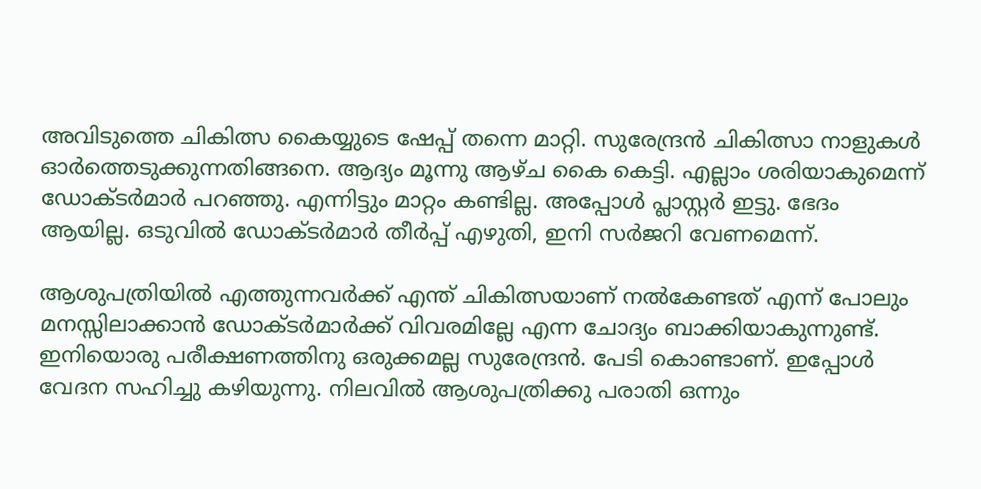അവിടുത്തെ ചികിത്സ കൈയ്യുടെ ഷേപ്പ് തന്നെ മാറ്റി. സുരേന്ദ്രൻ ചികിത്സാ നാളുകൾ ഓർത്തെടുക്കുന്നതിങ്ങനെ. ആദ്യം മൂന്നു ആഴ്ച കൈ കെട്ടി. എല്ലാം ശരിയാകുമെന്ന് ഡോക്ടർമാർ പറഞ്ഞു. എന്നിട്ടും മാറ്റം കണ്ടില്ല. അപ്പോൾ പ്ലാസ്റ്റർ ഇട്ടു. ഭേദം ആയില്ല. ഒടുവിൽ ഡോക്ടർമാർ തീർപ്പ് എഴുതി, ഇനി സർജറി വേണമെന്ന്.

ആശുപത്രിയിൽ എത്തുന്നവർക്ക് എന്ത് ചികിത്സയാണ് നൽകേണ്ടത് എന്ന് പോലും മനസ്സിലാക്കാൻ ഡോക്ടർമാർക്ക് വിവരമില്ലേ എന്ന ചോദ്യം ബാക്കിയാകുന്നുണ്ട്. ഇനിയൊരു പരീക്ഷണത്തിനു ഒരുക്കമല്ല സുരേന്ദ്രൻ. പേടി കൊണ്ടാണ്. ഇപ്പോൾ വേദന സഹിച്ചു കഴിയുന്നു. നിലവിൽ ആശുപത്രിക്കു പരാതി ഒന്നും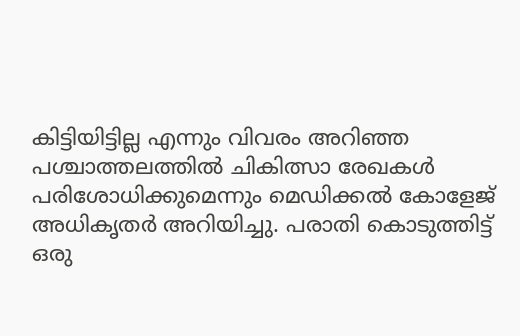കിട്ടിയിട്ടില്ല എന്നും വിവരം അറിഞ്ഞ പശ്ചാത്തലത്തിൽ ചികിത്സാ രേഖകൾ പരിശോധിക്കുമെന്നും മെഡിക്കൽ കോളേജ് അധികൃതർ അറിയിച്ചു. പരാതി കൊടുത്തിട്ട് ഒരു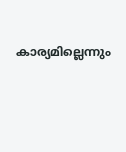കാര്യമില്ലെന്നും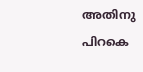അതിനു പിറകെ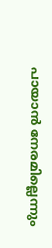പായാൻ നേരമില്ലെന്നും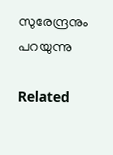സുരേന്ദ്രനും പറയുന്നു

Related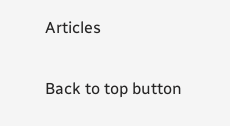Articles

Back to top button